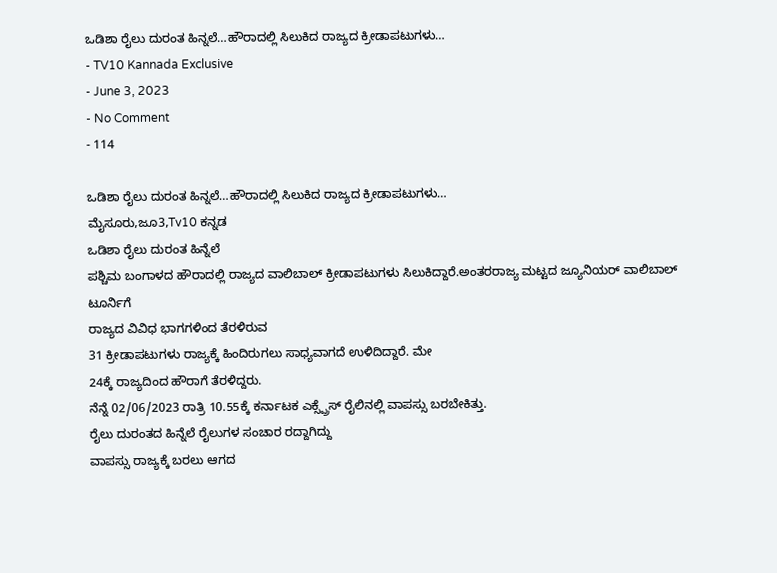ಒಡಿಶಾ ರೈಲು ದುರಂತ ಹಿನ್ನಲೆ…ಹೌರಾದಲ್ಲಿ ಸಿಲುಕಿದ ರಾಜ್ಯದ ಕ್ರೀಡಾಪಟುಗಳು…
- TV10 Kannada Exclusive
- June 3, 2023
- No Comment
- 114

ಒಡಿಶಾ ರೈಲು ದುರಂತ ಹಿನ್ನಲೆ…ಹೌರಾದಲ್ಲಿ ಸಿಲುಕಿದ ರಾಜ್ಯದ ಕ್ರೀಡಾಪಟುಗಳು…
ಮೈಸೂರು,ಜೂ3,Tv10 ಕನ್ನಡ
ಒಡಿಶಾ ರೈಲು ದುರಂತ ಹಿನ್ನೆಲೆ
ಪಶ್ಚಿಮ ಬಂಗಾಳದ ಹೌರಾದಲ್ಲಿ ರಾಜ್ಯದ ವಾಲಿಬಾಲ್ ಕ್ರೀಡಾಪಟುಗಳು ಸಿಲುಕಿದ್ದಾರೆ.ಅಂತರರಾಜ್ಯ ಮಟ್ಟದ ಜ್ಯೂನಿಯರ್ ವಾಲಿಬಾಲ್ ಟೂರ್ನಿಗೆ
ರಾಜ್ಯದ ವಿವಿಧ ಭಾಗಗಳಿಂದ ತೆರಳಿರುವ
31 ಕ್ರೀಡಾಪಟುಗಳು ರಾಜ್ಯಕ್ಕೆ ಹಿಂದಿರುಗಲು ಸಾಧ್ಯವಾಗದೆ ಉಳಿದಿದ್ದಾರೆ. ಮೇ
24ಕ್ಕೆ ರಾಜ್ಯದಿಂದ ಹೌರಾಗೆ ತೆರಳಿದ್ದರು.
ನೆನ್ನೆ 02/06/2023 ರಾತ್ರಿ 10.55ಕ್ಕೆ ಕರ್ನಾಟಕ ಎಕ್ಸ್ಪ್ರೆಸ್ ರೈಲಿನಲ್ಲಿ ವಾಪಸ್ಸು ಬರಬೇಕಿತ್ತು.
ರೈಲು ದುರಂತದ ಹಿನ್ನೆಲೆ ರೈಲುಗಳ ಸಂಚಾರ ರದ್ದಾಗಿದ್ದು
ವಾಪಸ್ಸು ರಾಜ್ಯಕ್ಕೆ ಬರಲು ಆಗದ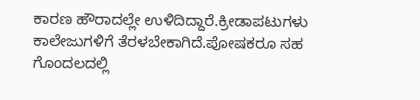ಕಾರಣ ಹೌರಾದಲ್ಲೇ ಉಳಿದಿದ್ದಾರೆ.ಕ್ರೀಡಾಪಟುಗಳು ಕಾಲೇಜುಗಳಿಗೆ ತೆರಳಬೇಕಾಗಿದೆ.ಪೋಷಕರೂ ಸಹ ಗೊಂದಲದಲ್ಲಿ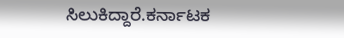ಸಿಲುಕಿದ್ದಾರೆ.ಕರ್ನಾಟಕ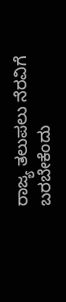ರಾಜ್ಯ ತಲುಪಲು ನೆರವಿಗೆ ಬರಬೇಕೆಂದು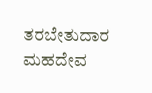ತರಬೇತುದಾರ ಮಹದೇವ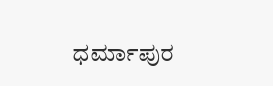ಧರ್ಮಾಪುರ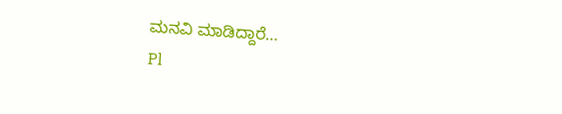ಮನವಿ ಮಾಡಿದ್ದಾರೆ…
Pl